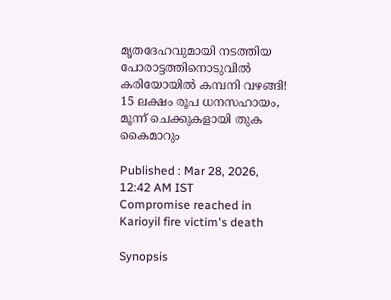മൃതദേഹവുമായി നടത്തിയ പോരാട്ടത്തിനൊടുവിൽ കരിയോയിൽ കമ്പനി വഴങ്ങി! 15 ലക്ഷം രൂപ ധനസഹായം, മൂന്ന് ചെക്കുകളായി തുക കൈമാറും

Published : Mar 28, 2026, 12:42 AM IST
Compromise reached in Karioyil fire victim's death

Synopsis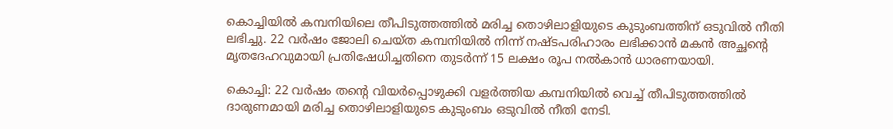കൊച്ചിയിൽ കമ്പനിയിലെ തീപിടുത്തത്തിൽ മരിച്ച തൊഴിലാളിയുടെ കുടുംബത്തിന് ഒടുവിൽ നീതി ലഭിച്ചു. 22 വർഷം ജോലി ചെയ്ത കമ്പനിയിൽ നിന്ന് നഷ്ടപരിഹാരം ലഭിക്കാൻ മകൻ അച്ഛന്റെ മൃതദേഹവുമായി പ്രതിഷേധിച്ചതിനെ തുടർന്ന് 15 ലക്ഷം രൂപ നൽകാൻ ധാരണയായി.

കൊച്ചി: 22 വർഷം തന്റെ വിയർപ്പൊഴുക്കി വളർത്തിയ കമ്പനിയിൽ വെച്ച് തീപിടുത്തത്തിൽ ദാരുണമായി മരിച്ച തൊഴിലാളിയുടെ കുടുംബം ഒടുവിൽ നീതി നേടി.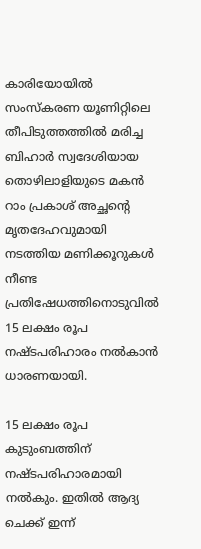കാരിയോയിൽ സംസ്കരണ യൂണിറ്റിലെ തീപിടുത്തത്തിൽ മരിച്ച ബിഹാര്‍ സ്വദേശിയായ തൊഴിലാളിയുടെ മകൻ റാം പ്രകാശ് അച്ഛന്റെ മൃതദേഹവുമായി നടത്തിയ മണിക്കൂറുകൾ നീണ്ട പ്രതിഷേധത്തിനൊടുവിൽ 15 ലക്ഷം രൂപ നഷ്ടപരിഹാരം നൽകാൻ ധാരണയായി.

15 ലക്ഷം രൂപ കുടുംബത്തിന് നഷ്ടപരിഹാരമായി നൽകും. ഇതിൽ ആദ്യ ചെക്ക് ഇന്ന്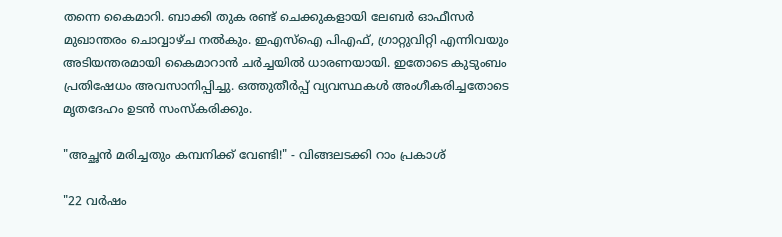തന്നെ കൈമാറി. ബാക്കി തുക രണ്ട് ചെക്കുകളായി ലേബർ ഓഫീസർ മുഖാന്തരം ചൊവ്വാഴ്ച നൽകും. ഇഎസ്ഐ പിഎഫ്, ഗ്രാറ്റുവിറ്റി എന്നിവയും അടിയന്തരമായി കൈമാറാൻ ചർച്ചയിൽ ധാരണയായി. ഇതോടെ കുടുംബം പ്രതിഷേധം അവസാനിപ്പിച്ചു. ഒത്തുതീർപ്പ് വ്യവസ്ഥകൾ അംഗീകരിച്ചതോടെ മൃതദേഹം ഉടൻ സംസ്കരിക്കും.

"അച്ഛൻ മരിച്ചതും കമ്പനിക്ക് വേണ്ടി!" - വിങ്ങലടക്കി റാം പ്രകാശ്

"22 വർഷം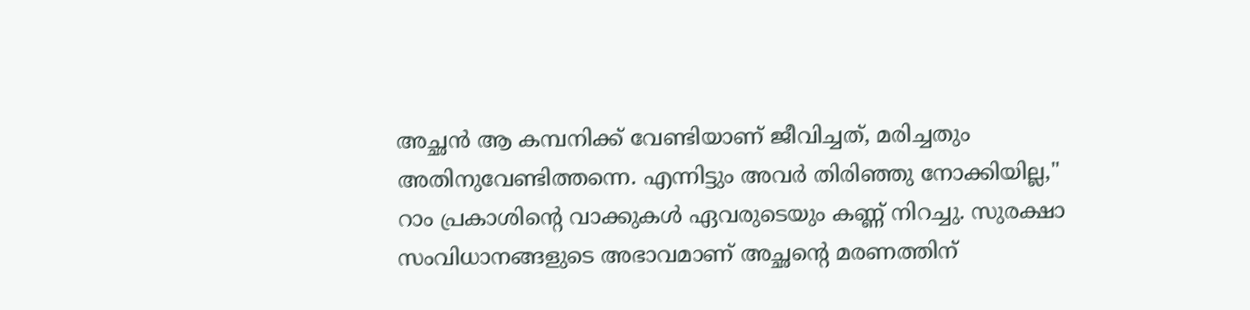അച്ഛൻ ആ കമ്പനിക്ക് വേണ്ടിയാണ് ജീവിച്ചത്, മരിച്ചതും അതിനുവേണ്ടിത്തന്നെ. എന്നിട്ടും അവർ തിരിഞ്ഞു നോക്കിയില്ല," റാം പ്രകാശിന്റെ വാക്കുകൾ ഏവരുടെയും കണ്ണ് നിറച്ചു. സുരക്ഷാ സംവിധാനങ്ങളുടെ അഭാവമാണ് അച്ഛന്റെ മരണത്തിന്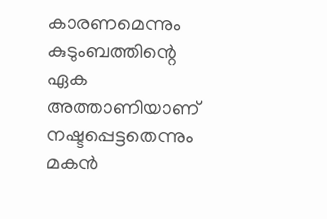കാരണമെന്നും കുടുംബത്തിന്റെ ഏക അത്താണിയാണ് നഷ്ടപ്പെട്ടതെന്നും മകൻ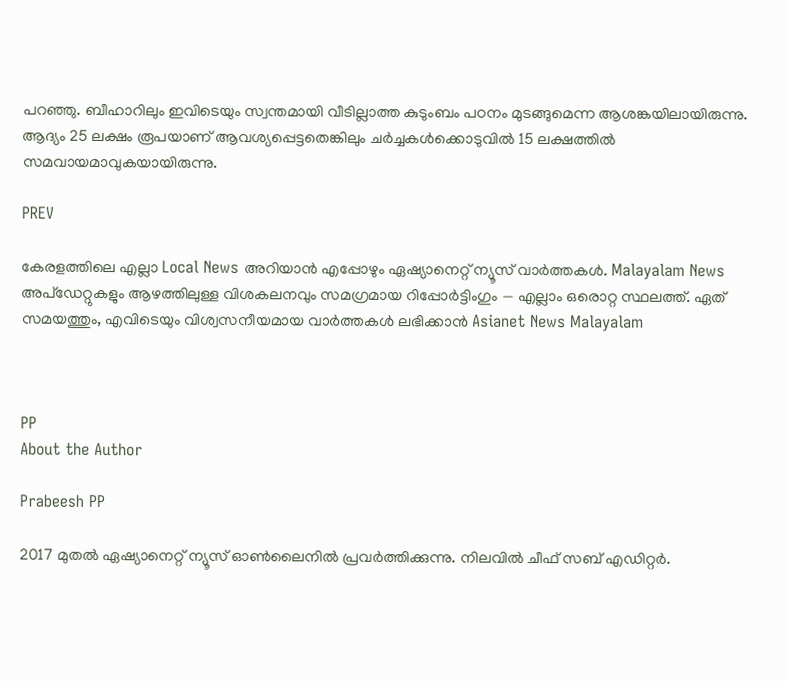പറഞ്ഞു. ബീഹാറിലും ഇവിടെയും സ്വന്തമായി വീടില്ലാത്ത കുടുംബം പഠനം മുടങ്ങുമെന്ന ആശങ്കയിലായിരുന്നു. ആദ്യം 25 ലക്ഷം രൂപയാണ് ആവശ്യപ്പെട്ടതെങ്കിലും ചർച്ചകൾക്കൊടുവിൽ 15 ലക്ഷത്തിൽ സമവായമാവുകയായിരുന്നു.

PREV

കേരളത്തിലെ എല്ലാ Local News അറിയാൻ എപ്പോഴും ഏഷ്യാനെറ്റ് ന്യൂസ് വാർത്തകൾ. Malayalam News  അപ്‌ഡേറ്റുകളും ആഴത്തിലുള്ള വിശകലനവും സമഗ്രമായ റിപ്പോർട്ടിംഗും — എല്ലാം ഒരൊറ്റ സ്ഥലത്ത്. ഏത് സമയത്തും, എവിടെയും വിശ്വസനീയമായ വാർത്തകൾ ലഭിക്കാൻ Asianet News Malayalam



PP
About the Author

Prabeesh PP

2017 മുതല്‍ ഏഷ്യാനെറ്റ് ന്യൂസ് ഓണ്‍ലൈനില്‍ പ്രവര്‍ത്തിക്കുന്നു. നിലവില്‍ ചീഫ് സബ് എഡിറ്റര്‍.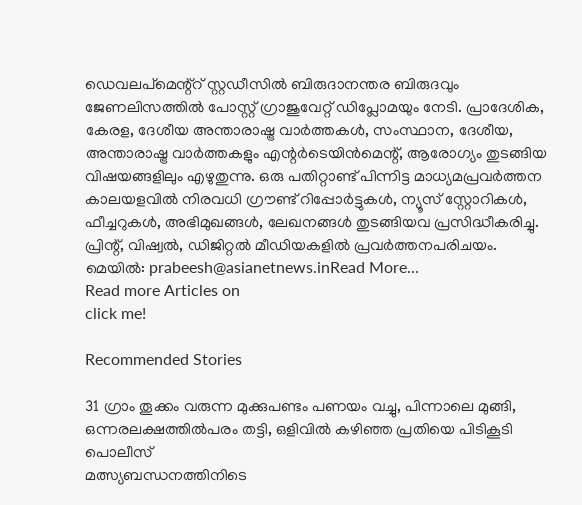ഡെവലപ്മെന്റ്റ് സ്റ്റഡീസിൽ ബിരുദാനന്തര ബിരുദവും ജേണലിസത്തില്‍ പോസ്റ്റ് ഗ്രാജുവേറ്റ് ഡിപ്ലോമയും നേടി. പ്രാദേശിക, കേരള, ദേശീയ അന്താരാഷ്ട്ര വാർത്തകൾ, സംസ്ഥാന, ദേശീയ, അന്താരാഷ്ട്ര വാര്‍ത്തകളും എന്റര്‍ടെയിന്‍മെന്റ്, ആരോഗ്യം തുടങ്ങിയ വിഷയങ്ങളിലും എഴുതുന്നു. ഒരു പതിറ്റാണ്ട് പിന്നിട്ട മാധ്യമപ്രവര്‍ത്തന കാലയളവില്‍ നിരവധി ഗ്രൗണ്ട് റിപ്പോര്‍ട്ടുകള്‍, ന്യൂസ് സ്റ്റോറികള്‍, ഫീച്ചറുകള്‍, അഭിമുഖങ്ങള്‍, ലേഖനങ്ങള്‍ തുടങ്ങിയവ പ്രസിദ്ധീകരിച്ചു. പ്രിന്റ്, വിഷ്വല്‍, ഡിജിറ്റല്‍ മീഡിയകളില്‍ പ്രവര്‍ത്തനപരിചയം. മെയില്‍: prabeesh@asianetnews.inRead More...
Read more Articles on
click me!

Recommended Stories

31 ഗ്രാം തൂക്കം വരുന്ന മുക്കുപണ്ടം പണയം വച്ചു, പിന്നാലെ മുങ്ങി, ഒന്നരലക്ഷത്തിൽപരം തട്ടി, ഒളിവിൽ കഴിഞ്ഞ പ്രതിയെ പിടികൂടി പൊലീസ്
മത്സ്യബന്ധനത്തിനിടെ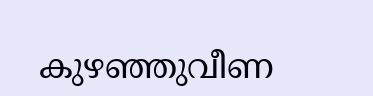കുഴഞ്ഞുവീണ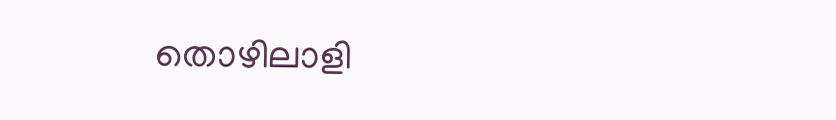തൊഴിലാളി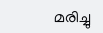മരിച്ചു